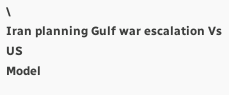\
Iran planning Gulf war escalation Vs US
Model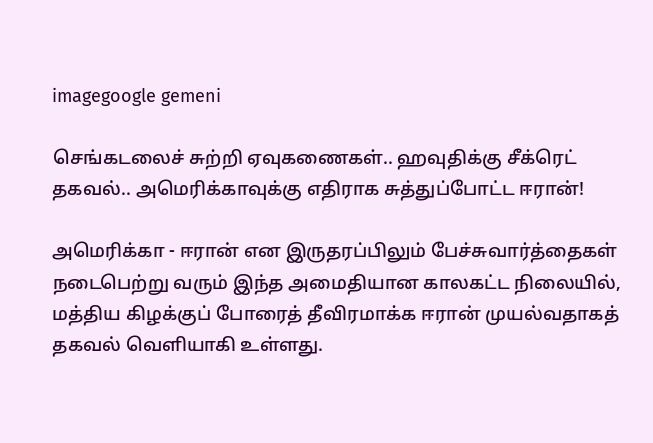imagegoogle gemeni

செங்கடலைச் சுற்றி ஏவுகணைகள்.. ஹவுதிக்கு சீக்ரெட் தகவல்.. அமெரிக்காவுக்கு எதிராக சுத்துப்போட்ட ஈரான்!

அமெரிக்கா - ஈரான் என இருதரப்பிலும் பேச்சுவார்த்தைகள் நடைபெற்று வரும் இந்த அமைதியான காலகட்ட நிலையில், மத்திய கிழக்குப் போரைத் தீவிரமாக்க ஈரான் முயல்வதாகத் தகவல் வெளியாகி உள்ளது.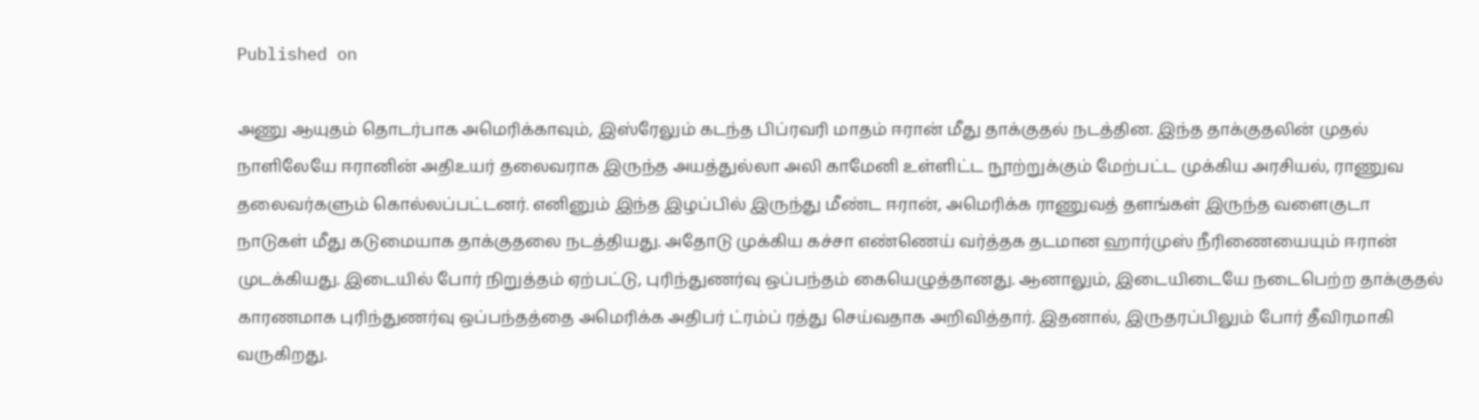Published on

அணு ஆயுதம் தொடர்பாக அமெரிக்காவும், இஸ்ரேலும் கடந்த பிப்ரவரி மாதம் ஈரான் மீது தாக்குதல் நடத்தின. இந்த தாக்குதலின் முதல் நாளிலேயே ஈரானின் அதிஉயர் தலைவராக இருந்த அயத்துல்லா அலி காமேனி உள்ளிட்ட நூற்றுக்கும் மேற்பட்ட முக்கிய அரசியல், ராணுவ தலைவர்களும் கொல்லப்பட்டனர். எனினும் இந்த இழப்பில் இருந்து மீண்ட ஈரான், அமெரிக்க ராணுவத் தளங்கள் இருந்த வளைகுடா நாடுகள் மீது கடுமையாக தாக்குதலை நடத்தியது. அதோடு முக்கிய கச்சா எண்ணெய் வர்த்தக தடமான ஹார்முஸ் நீரிணையையும் ஈரான் முடக்கியது. இடையில் போர் நிறுத்தம் ஏற்பட்டு, புரிந்துணர்வு ஒப்பந்தம் கையெழுத்தானது. ஆனாலும், இடையிடையே நடைபெற்ற தாக்குதல் காரணமாக புரிந்துணர்வு ஒப்பந்தத்தை அமெரிக்க அதிபர் ட்ரம்ப் ரத்து செய்வதாக அறிவித்தார். இதனால், இருதரப்பிலும் போர் தீவிரமாகி வருகிறது.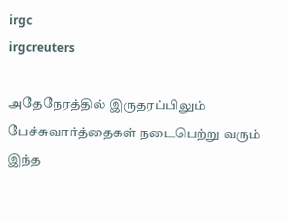irgc
irgcreuters

அதேநேரத்தில் இருதரப்பிலும் பேச்சுவார்த்தைகள் நடைபெற்று வரும் இந்த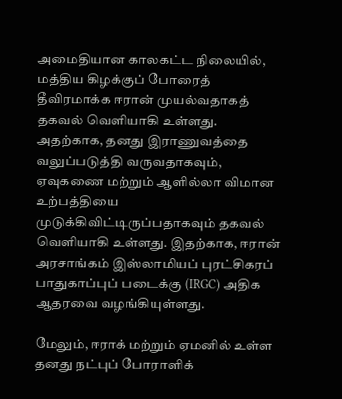அமைதியான காலகட்ட நிலையில், மத்திய கிழக்குப் போரைத் தீவிரமாக்க ஈரான் முயல்வதாகத் தகவல் வெளியாகி உள்ளது. அதற்காக, தனது இராணுவத்தை வலுப்படுத்தி வருவதாகவும், ஏவுகணை மற்றும் ஆளில்லா விமான உற்பத்தியை முடுக்கிவிட்டிருப்பதாகவும் தகவல் வெளியாகி உள்ளது. இதற்காக, ஈரான் அரசாங்கம் இஸ்லாமியப் புரட்சிகரப் பாதுகாப்புப் படைக்கு (IRGC) அதிக ஆதரவை வழங்கியுள்ளது.

மேலும், ஈராக் மற்றும் ஏமனில் உள்ள தனது நட்புப் போராளிக்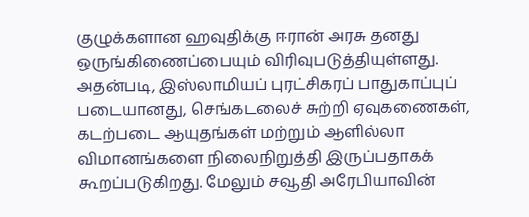குழுக்களான ஹவுதிக்கு ஈரான் அரசு தனது ஒருங்கிணைப்பையும் விரிவுபடுத்தியுள்ளது. அதன்படி, இஸ்லாமியப் புரட்சிகரப் பாதுகாப்புப் படையானது, செங்கடலைச் சுற்றி ஏவுகணைகள், கடற்படை ஆயுதங்கள் மற்றும் ஆளில்லா விமானங்களை நிலைநிறுத்தி இருப்பதாகக் கூறப்படுகிறது. மேலும் சவூதி அரேபியாவின்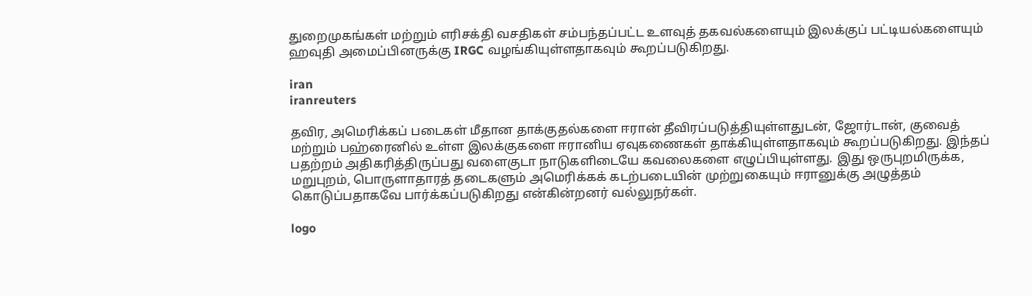துறைமுகங்கள் மற்றும் எரிசக்தி வசதிகள் சம்பந்தப்பட்ட உளவுத் தகவல்களையும் இலக்குப் பட்டியல்களையும் ஹவுதி அமைப்பினருக்கு IRGC வழங்கியுள்ளதாகவும் கூறப்படுகிறது.

iran
iranreuters

தவிர, அமெரிக்கப் படைகள் மீதான தாக்குதல்களை ஈரான் தீவிரப்படுத்தியுள்ளதுடன், ஜோர்டான், குவைத் மற்றும் பஹ்ரைனில் உள்ள இலக்குகளை ஈரானிய ஏவுகணைகள் தாக்கியுள்ளதாகவும் கூறப்படுகிறது. இந்தப் பதற்றம் அதிகரித்திருப்பது வளைகுடா நாடுகளிடையே கவலைகளை எழுப்பியுள்ளது. இது ஒருபுறமிருக்க, மறுபுறம், பொருளாதாரத் தடைகளும் அமெரிக்கக் கடற்படையின் முற்றுகையும் ஈரானுக்கு அழுத்தம் கொடுப்பதாகவே பார்க்கப்படுகிறது என்கின்றனர் வல்லுநர்கள்.

logo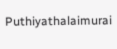Puthiyathalaimurai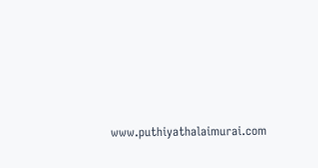www.puthiyathalaimurai.com